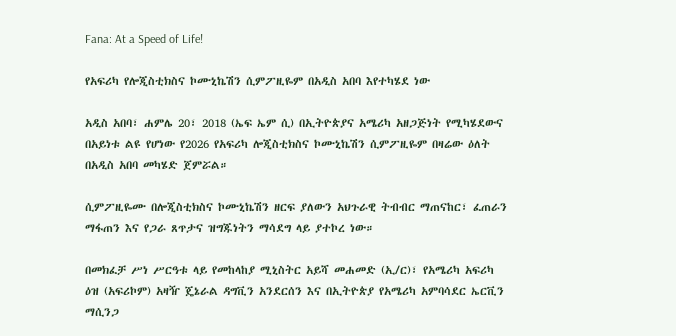Fana: At a Speed of Life!

የአፍሪካ የሎጂስቲክስና ኮሙኒኬሽን ሲምፖዚዬም በአዲስ አበባ እየተካሄደ ነው

አዲስ አበባ፣ ሐምሌ 20፣ 2018 (ኤፍ ኤም ሲ) በኢትዮጵያና አሜሪካ አዘጋጅነት የሚካሄደውና በአይነቱ ልዩ የሆነው የ2026 የአፍሪካ ሎጂስቲክስና ኮሙኒኬሽን ሲምፖዚዬም በዛሬው ዕለት በአዲስ አበባ መካሄድ ጀምሯል።

ሲምፖዚዬሙ በሎጂስቲክስና ኮሙኒኬሽን ዘርፍ ያለውን አህጉራዊ ትብብር ማጠናከር፣ ፈጠራን ማፋጠን እና የጋራ ጸጥታና ዝግጁነትን ማሳደግ ላይ ያተኮረ ነው።

በመክፈቻ ሥነ ሥርዓቱ ላይ የመከላከያ ሚኒስትር አይሻ መሐመድ (ኢ/ር)፣ የአሜሪካ አፍሪካ ዕዝ (አፍሪኮም) አዛዥ ጄኔራል ዳግቪን አንደርሰን እና በኢትዮጵያ የአሜሪካ አምባሳደር ኤርቪን ማሲንጋ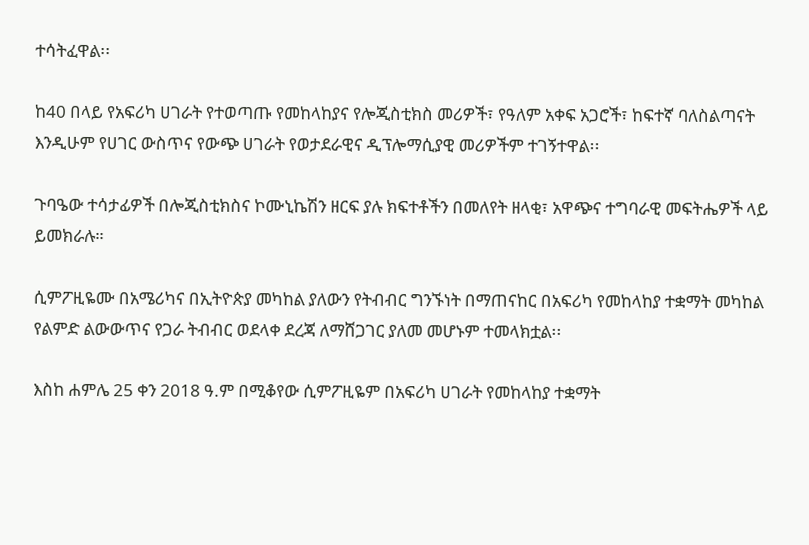ተሳትፈዋል፡፡

ከ40 በላይ የአፍሪካ ሀገራት የተወጣጡ የመከላከያና የሎጂስቲክስ መሪዎች፣ የዓለም አቀፍ አጋሮች፣ ከፍተኛ ባለስልጣናት እንዲሁም የሀገር ውስጥና የውጭ ሀገራት የወታደራዊና ዲፕሎማሲያዊ መሪዎችም ተገኝተዋል፡፡

ጉባዔው ተሳታፊዎች በሎጂስቲክስና ኮሙኒኬሽን ዘርፍ ያሉ ክፍተቶችን በመለየት ዘላቂ፣ አዋጭና ተግባራዊ መፍትሔዎች ላይ ይመክራሉ።

ሲምፖዚዬሙ በአሜሪካና በኢትዮጵያ መካከል ያለውን የትብብር ግንኙነት በማጠናከር በአፍሪካ የመከላከያ ተቋማት መካከል የልምድ ልውውጥና የጋራ ትብብር ወደላቀ ደረጃ ለማሸጋገር ያለመ መሆኑም ተመላክቷል፡፡

እስከ ሐምሌ 25 ቀን 2018 ዓ.ም በሚቆየው ሲምፖዚዬም በአፍሪካ ሀገራት የመከላከያ ተቋማት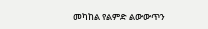መካከል የልምድ ልውውጥን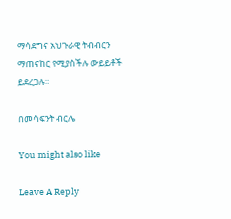ማሳደግና አህጉራዊ ትብብርን ማጠናከር የሚያስችሉ ውይይቶች ይደረጋሉ።

በመሳፍንት ብርሌ

You might also like

Leave A Reply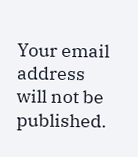Your email address will not be published.